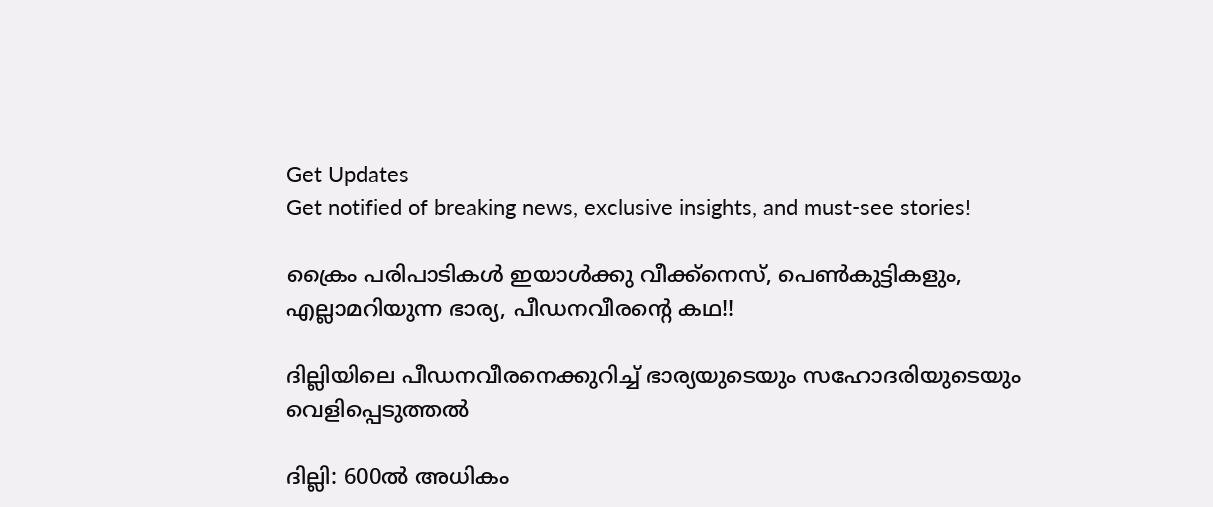Get Updates
Get notified of breaking news, exclusive insights, and must-see stories!

ക്രൈം പരിപാടികള്‍ ഇയാള്‍ക്കു വീക്ക്‌നെസ്, പെണ്‍കുട്ടികളും, എല്ലാമറിയുന്ന ഭാര്യ, പീഡനവീരന്‍റെ കഥ!!

ദില്ലിയിലെ പീഡനവീരനെക്കുറിച്ച് ഭാര്യയുടെയും സഹോദരിയുടെയും വെളിപ്പെടുത്തല്‍

ദില്ലി: 600ല്‍ അധികം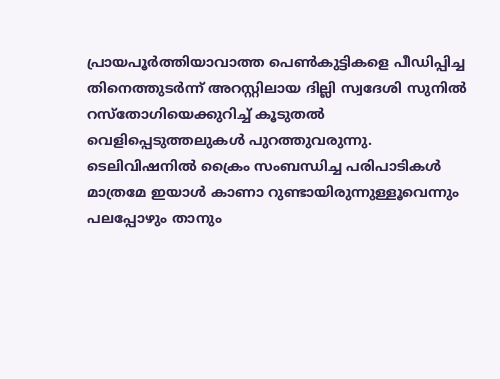പ്രായപൂര്‍ത്തിയാവാത്ത പെണ്‍കുട്ടികളെ പീഡിപ്പിച്ച തിനെത്തുടര്‍ന്ന് അറസ്റ്റിലായ ദില്ലി സ്വദേശി സുനില്‍ റസ്‌തോഗിയെക്കുറിച്ച് കൂടുതല്‍ വെളിപ്പെടുത്തലുകള്‍ പുറത്തുവരുന്നു.
ടെലിവിഷനില്‍ ക്രൈം സംബന്ധിച്ച പരിപാടികള്‍ മാത്രമേ ഇയാള്‍ കാണാ റുണ്ടായിരുന്നുള്ളൂവെന്നും പലപ്പോഴും താനും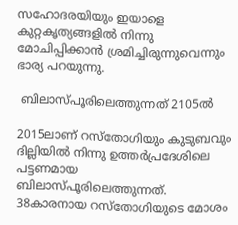സഹോദരയിയും ഇയാളെ കുറ്റകൃത്യങ്ങളില്‍ നിന്നു മോചിപ്പിക്കാന്‍ ശ്രമിച്ചിരുന്നുവെന്നും ഭാര്യ പറയുന്നു.

 ബിലാസ്പൂരിലെത്തുന്നത് 2105ല്‍

2015ലാണ് റസ്‌തോഗിയും കുടുബവും ദില്ലിയില്‍ നിന്നു ഉത്തര്‍പ്രദേശിലെ പട്ടണമായ ബിലാസ്പൂരിലെത്തുന്നത്. 38കാരനായ റസ്‌തോഗിയുടെ മോശം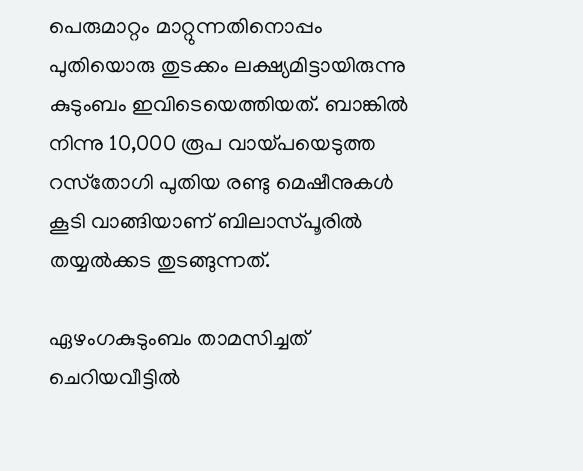പെരുമാറ്റം മാറ്റുന്നതിനൊപ്പം പുതിയൊരു തുടക്കം ലക്ഷ്യമിട്ടായിരുന്നു കുടുംബം ഇവിടെയെത്തിയത്. ബാങ്കില്‍ നിന്നു 10,000 രൂപ വായ്പയെടുത്ത റസ്‌തോഗി പുതിയ രണ്ടു മെഷീനുകള്‍ കൂടി വാങ്ങിയാണ് ബിലാസ്പൂരില്‍ തയ്യല്‍ക്കട തുടങ്ങുന്നത്.

ഏഴംഗകുടുംബം താമസിച്ചത് ചെറിയവീട്ടില്‍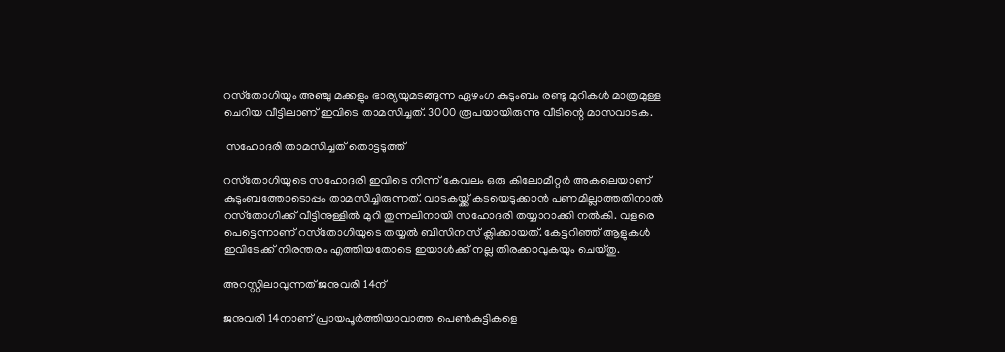റസ്‌തോഗിയും അഞ്ചു മക്കളും ഭാര്യയുമടങ്ങുന്ന ഏഴംഗ കുടുംബം രണ്ടു മുറികള്‍ മാത്രമുള്ള ചെറിയ വീട്ടിലാണ് ഇവിടെ താമസിച്ചത്. 3000 രൂപയായിരുന്നു വീടിന്റെ മാസവാടക.

 സഹോദരി താമസിച്ചത് തൊട്ടടുത്ത്

റസ്‌തോഗിയുടെ സഹോദരി ഇവിടെ നിന്ന് കേവലം ഒരു കിലോമീറ്റര്‍ അകലെയാണ് കുടുംബത്തോടൊപ്പം താമസിച്ചിരുന്നത്. വാടകയ്ക്ക് കടയെടുക്കാന്‍ പണമില്ലാത്തതിനാല്‍ റസ്‌തോഗിക്ക് വീട്ടിനുള്ളില്‍ മുറി തുന്നലിനായി സഹോദരി തയ്യാറാക്കി നല്‍കി. വളരെ പെട്ടെന്നാണ് റസ്‌തോഗിയുടെ തയ്യല്‍ ബിസിനസ് ക്ലിക്കായത്. കേട്ടറിഞ്ഞ് ആളുകള്‍ ഇവിടേക്ക് നിരന്തരം എത്തിയതോടെ ഇയാള്‍ക്ക് നല്ല തിരക്കാവുകയും ചെയ്തു.

അറസ്റ്റിലാവുന്നത് ജനുവരി 14ന്

ജനുവരി 14നാണ് പ്രായപൂര്‍ത്തിയാവാത്ത പെണ്‍കുട്ടികളെ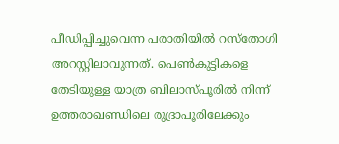പീഡിപ്പിച്ചുവെന്ന പരാതിയില്‍ റസ്‌തോഗി അറസ്റ്റിലാവുന്നത്. പെണ്‍കുട്ടികളെ തേടിയുള്ള യാത്ര ബിലാസ്പൂരില്‍ നിന്ന് ഉത്തരാഖണ്ഡിലെ രുദ്രാപൂരിലേക്കും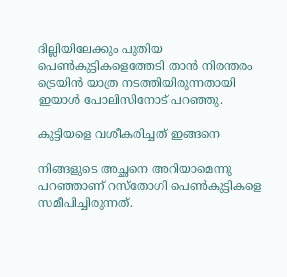ദില്ലിയിലേക്കും പുതിയ പെണ്‍കുട്ടികളെത്തേടി താന്‍ നിരന്തരം ട്രെയിന്‍ യാത്ര നടത്തിയിരുന്നതായി ഇയാള്‍ പോലിസിനോട് പറഞ്ഞു.

കുട്ടിയളെ വശീകരിച്ചത് ഇങ്ങനെ

നിങ്ങളുടെ അച്ഛനെ അറിയാമെന്നു പറഞ്ഞാണ് റസ്‌തോഗി പെണ്‍കുട്ടികളെ സമീപിച്ചിരുന്നത്.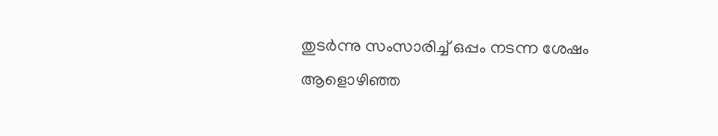തുടര്‍ന്നു സംസാരിച്ച് ഒപ്പം നടന്ന ശേഷം ആളൊഴിഞ്ഞ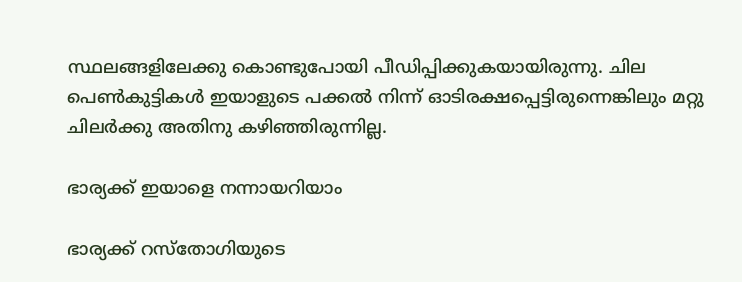സ്ഥലങ്ങളിലേക്കു കൊണ്ടുപോയി പീഡിപ്പിക്കുകയായിരുന്നു. ചില പെണ്‍കുട്ടികള്‍ ഇയാളുടെ പക്കല്‍ നിന്ന് ഓടിരക്ഷപ്പെട്ടിരുന്നെങ്കിലും മറ്റു ചിലര്‍ക്കു അതിനു കഴിഞ്ഞിരുന്നില്ല.

ഭാര്യക്ക് ഇയാളെ നന്നായറിയാം

ഭാര്യക്ക് റസ്‌തോഗിയുടെ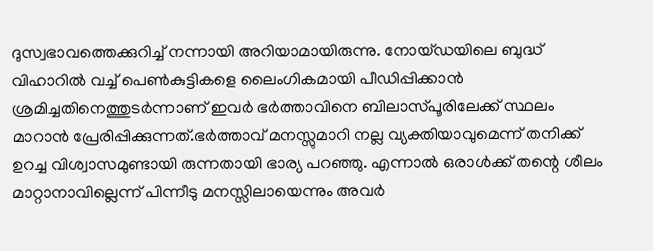ദുസ്വഭാവത്തെക്കുറിച്ച് നന്നായി അറിയാമായിരുന്നു. നോയ്ഡയിലെ ബുദ്ധ് വിഹാറില്‍ വച്ച് പെണ്‍കുട്ടികളെ ലൈംഗികമായി പീഡിപ്പിക്കാന്‍ ശ്രമിച്ചതിനെത്തുടര്‍ന്നാണ് ഇവര്‍ ഭര്‍ത്താവിനെ ബിലാസ്പൂരിലേക്ക് സ്ഥലം മാറാന്‍ പ്രേരിപ്പിക്കുന്നത്.ഭര്‍ത്താവ് മനസ്സുമാറി നല്ല വ്യക്തിയാവുമെന്ന് തനിക്ക് ഉറച്ച വിശ്വാസമുണ്ടായി രുന്നതായി ഭാര്യ പറഞ്ഞു. എന്നാല്‍ ഒരാള്‍ക്ക് തന്റെ ശീലം മാറ്റാനാവില്ലെന്ന് പിന്നീടു മനസ്സിലായെന്നും അവര്‍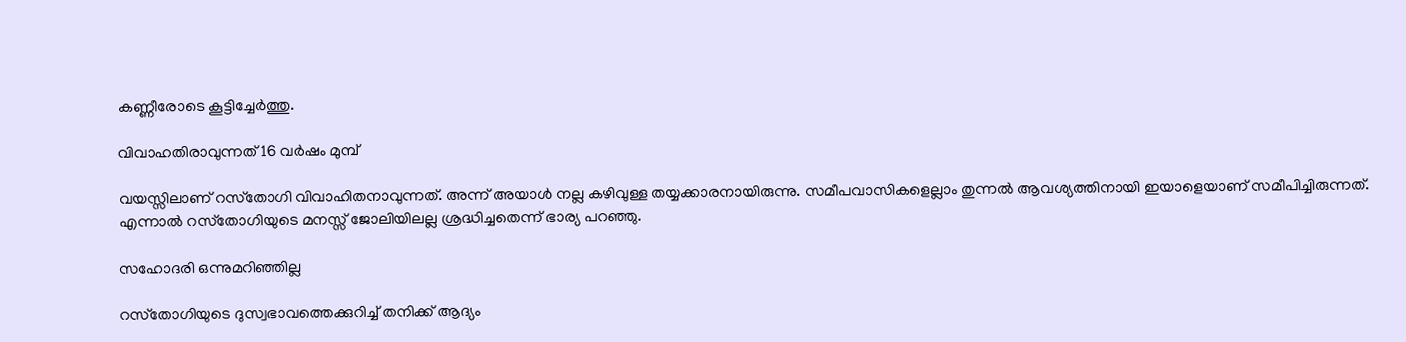കണ്ണീരോടെ കൂട്ടിച്ചേര്‍ത്തു.

വിവാഹതിരാവുന്നത് 16 വര്‍ഷം മുമ്പ്

വയസ്സിലാണ് റസ്‌തോഗി വിവാഹിതനാവുന്നത്. അന്ന് അയാള്‍ നല്ല കഴിവുള്ള തയ്യക്കാരനായിരുന്നു. സമീപവാസികളെല്ലാം തുന്നല്‍ ആവശ്യത്തിനായി ഇയാളെയാണ് സമീപിച്ചിരുന്നത്. എന്നാല്‍ റസ്‌തോഗിയുടെ മനസ്സ് ജോലിയിലല്ല ശ്രദ്ധിച്ചതെന്ന് ഭാര്യ പറഞ്ഞു.

സഹോദരി ഒന്നുമറിഞ്ഞില്ല

റസ്‌തോഗിയുടെ ദുസ്വഭാവത്തെക്കുറിച്ച് തനിക്ക് ആദ്യം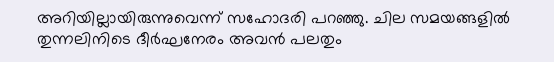അറിയില്ലായിരുന്നുവെന്ന് സഹോദരി പറഞ്ഞു. ചില സമയങ്ങളില്‍ തുന്നലിനിടെ ദീര്‍ഘനേരം അവന്‍ പലതും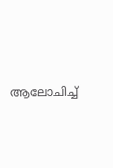ആലോചിച്ച്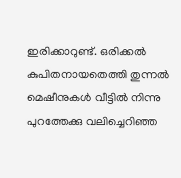ഇരിക്കാറുണ്ട്. ഒരിക്കല്‍ കുപിതനായതെത്തി തുന്നല്‍ മെഷീനുകള്‍ വീട്ടില്‍ നിന്നു പുറത്തേക്കു വലിച്ചെറിഞ്ഞ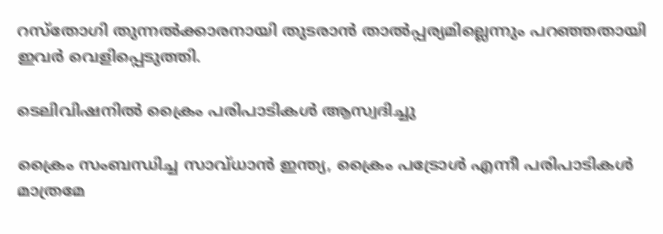റസ്‌തോഗി തുന്നല്‍ക്കാരനായി തുടരാന്‍ താല്‍പ്പര്യമില്ലെന്നും പറഞ്ഞതായി ഇവര്‍ വെളിപ്പെടുത്തി.

ടെലിവിഷനില്‍ ക്രൈം പരിപാടികള്‍ ആസ്വദിച്ചു

ക്രൈം സംബന്ധിച്ച സാവ്ധാന്‍ ഇന്ത്യ, ക്രൈം പട്രോള്‍ എന്നീ പരിപാടികള്‍ മാത്രമേ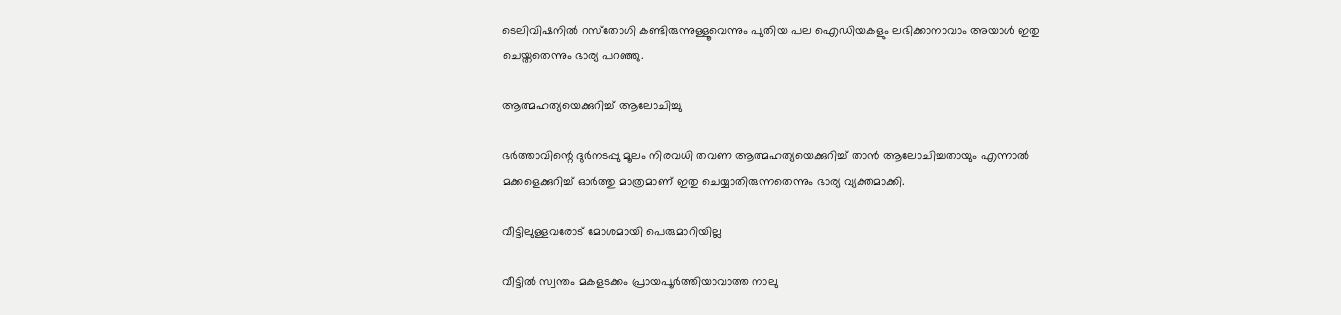ടെലിവിഷനില്‍ റസ്‌തോഗി കണ്ടിരുന്നുള്ളൂവെന്നും പുതിയ പല ഐഡിയകളും ലഭിക്കാനാവാം അയാള്‍ ഇതു ചെയ്തതെന്നും ഭാര്യ പറഞ്ഞു.

ആത്മഹത്യയെക്കുറിച്ച് ആലോചിച്ചു

ഭര്‍ത്താവിന്റെ ദുര്‍നടപ്പു മൂലം നിരവധി തവണ ആത്മഹത്യയെക്കുറിച്ച് താന്‍ ആലോചിച്ചതായും എന്നാല്‍ മക്കളെക്കുറിച്ച് ഓര്‍ത്തു മാത്രമാണ് ഇതു ചെയ്യാതിരുന്നതെന്നും ഭാര്യ വ്യക്തമാക്കി.

വീട്ടിലുള്ളവരോട് മോശമായി പെരുമാറിയില്ല

വീട്ടില്‍ സ്വന്തം മകളടക്കം പ്രായപൂര്‍ത്തിയാവാത്ത നാലു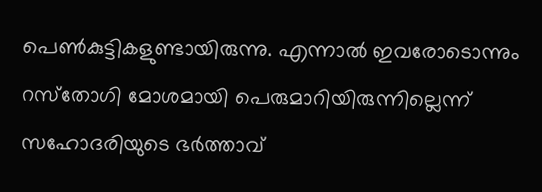പെണ്‍കുട്ടികളുണ്ടായിരുന്നു. എന്നാല്‍ ഇവരോടൊന്നും റസ്‌തോഗി മോശമായി പെരുമാറിയിരുന്നില്ലെന്ന് സഹോദരിയുടെ ഭര്‍ത്താവ്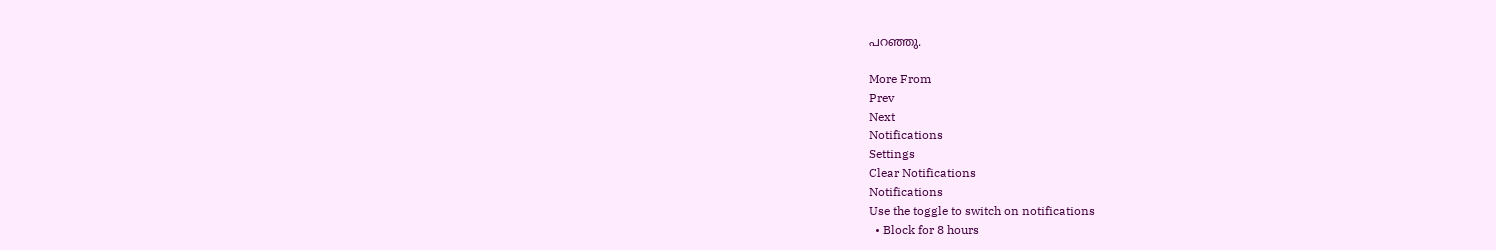പറഞ്ഞു.

More From
Prev
Next
Notifications
Settings
Clear Notifications
Notifications
Use the toggle to switch on notifications
  • Block for 8 hours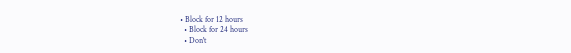• Block for 12 hours
  • Block for 24 hours
  • Don't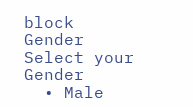block
Gender
Select your Gender
  • Male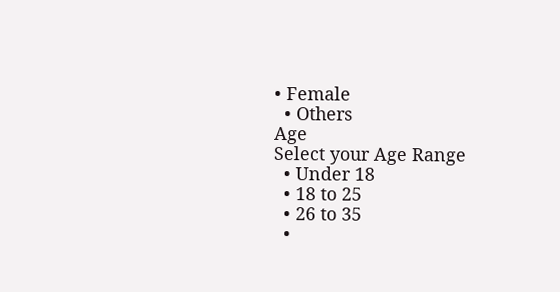• Female
  • Others
Age
Select your Age Range
  • Under 18
  • 18 to 25
  • 26 to 35
  •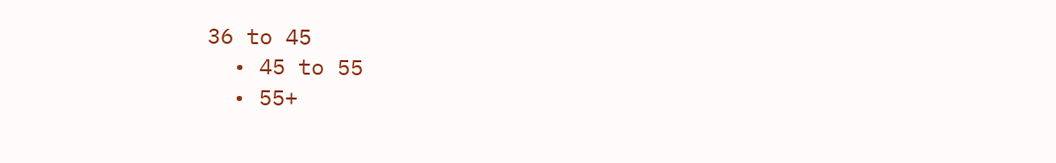36 to 45
  • 45 to 55
  • 55+